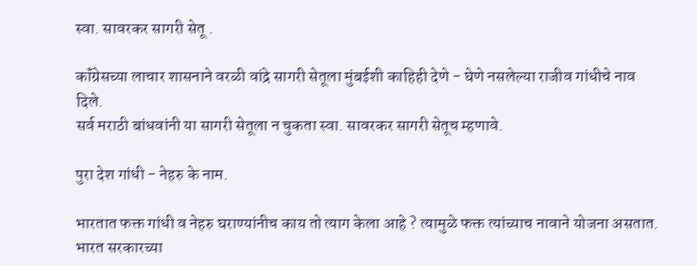स्वा. सावरकर सागरी सेतू .

कॉंग्रेसच्या लाचार शासनाने वरळी वांद्रे सागरी सेतूला मुंबईशी काहिही देणे - घेणे नसलेल्या राजीव गांधीचे नाव दिले.
सर्व मराठी बांधवांनी या सागरी सेतूला न चुकता स्वा. सावरकर सागरी सेतूच म्हणावे.

पुरा देश गांधी - नेहरु के नाम.

भारतात फक्त गांधी व नेहरु घराण्यांनीच काय तो त्याग केला आहे ? त्यामुळे फक्त त्यांच्याच नावाने योजना असतात. भारत सरकारच्या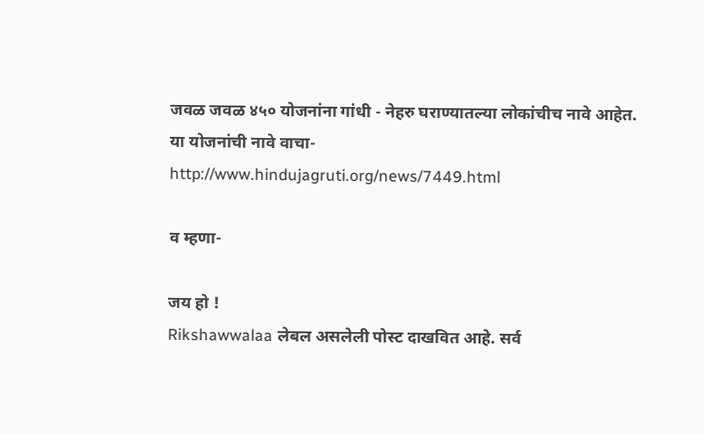जवळ जवळ ४५० योजनांना गांधी - नेहरु घराण्यातल्या लोकांचीच नावे आहेत.
या योजनांची नावे वाचा-
http://www.hindujagruti.org/news/7449.html

व म्हणा-

जय हो !
Rikshawwalaa लेबल असलेली पोस्ट दाखवित आहे. सर्व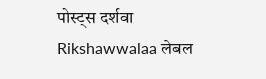पोस्ट्‍स दर्शवा
Rikshawwalaa लेबल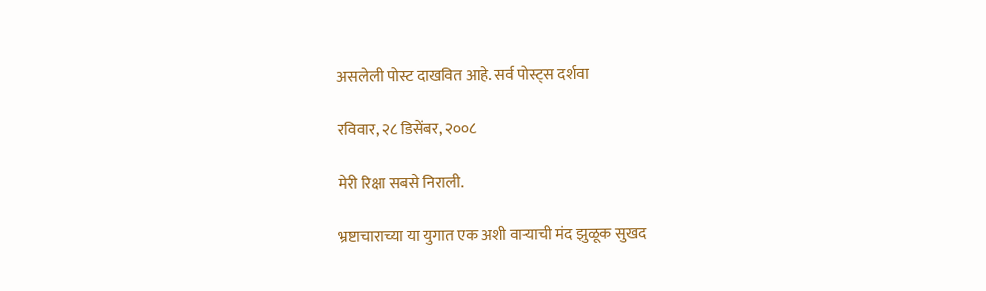असलेली पोस्ट दाखवित आहे. सर्व पोस्ट्‍स दर्शवा

रविवार, २८ डिसेंबर, २००८

मेरी रिक्षा सबसे निराली.

भ्रष्टाचाराच्या या युगात एक अशी वार्‍याची मंद झुळूक सुखद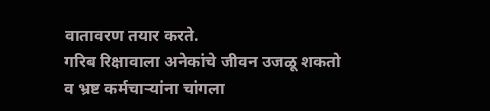वातावरण तयार करते.
गरिब रिक्षावाला अनेकांचे जीवन उजळू शकतो व भ्रष्ट कर्मचार्‍यांना चांगला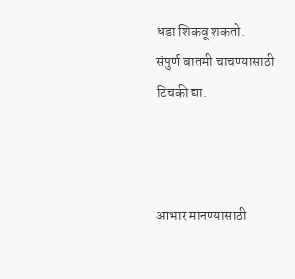धडा शिकवू शकतो.
संपुर्ण बातमी चाचण्यासाठी टिचकी द्या.



आभार मानण्यासाठी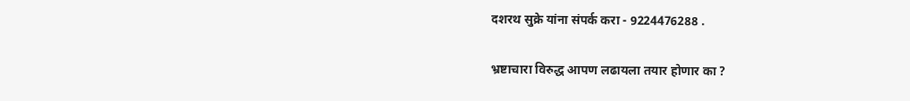दशरथ सुक्रे यांना संपर्क करा - 9224476288 .

भ्रष्टाचारा विरुद्ध आपण लढायला तयार होणार का ?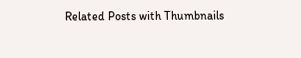Related Posts with Thumbnails